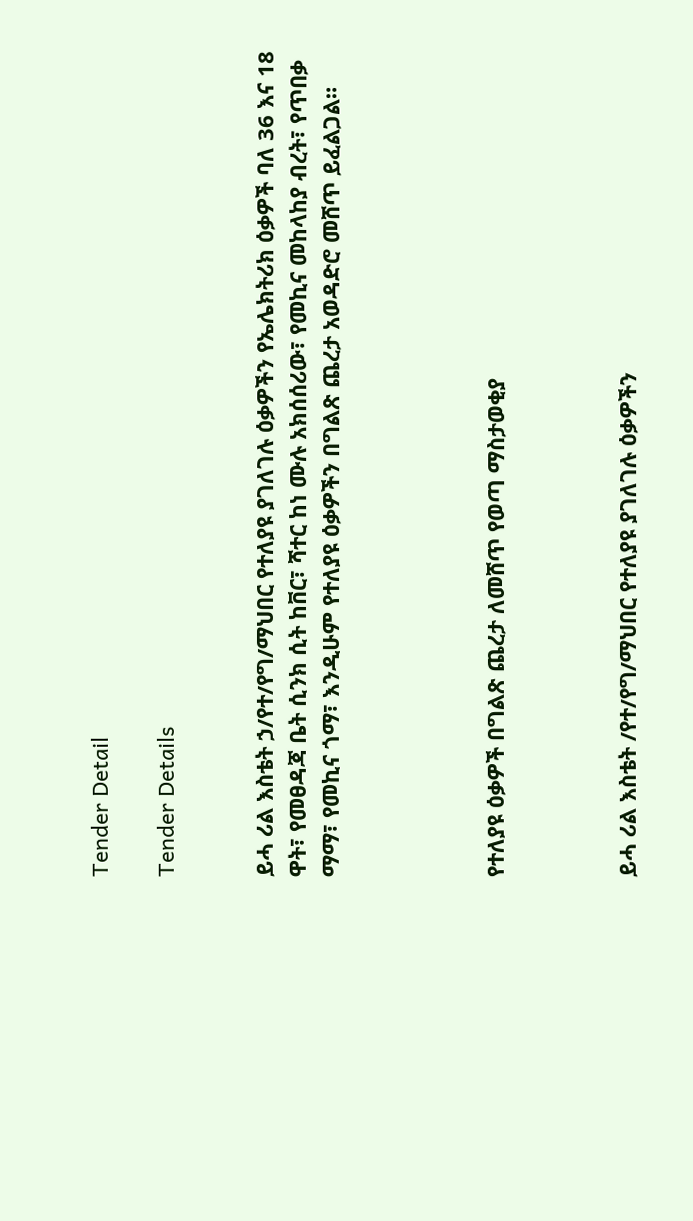Tender Detail

Tender Details


ይሓ ሪል እስቴት ኃ/የተ/የግ/ማህበር የተለያዩ ያገለገሉ ዕቃዎችን የኤሌክትሪክ ዕቃዎች ባለ 36 እና 18 ዋት፣ የመፀዳጃ ቤት ሲንክ ሲት ከቨር፣ ሻተር ከነ ሙሉ አክሰሰሪው፣ የመኪና መከላከያ ብረት፣ የጥበቃ ማማ፣ የመኪና ጎማ፣ እንዲሁም የተለያዩ ዕቃዎችን በግልጽ ጨረታ አወዳድሮ መሸጥ ይፈልጋል።




የተለያዩ ዕቃዎች በግልጽ ጨረታ ለመሸጥ የወጣ ማስታወቂያ



ይሓ ሪል እስቴት /የተ/የግ/ማህበር የተለያዩ ያገለገሉ ዕቃዎችን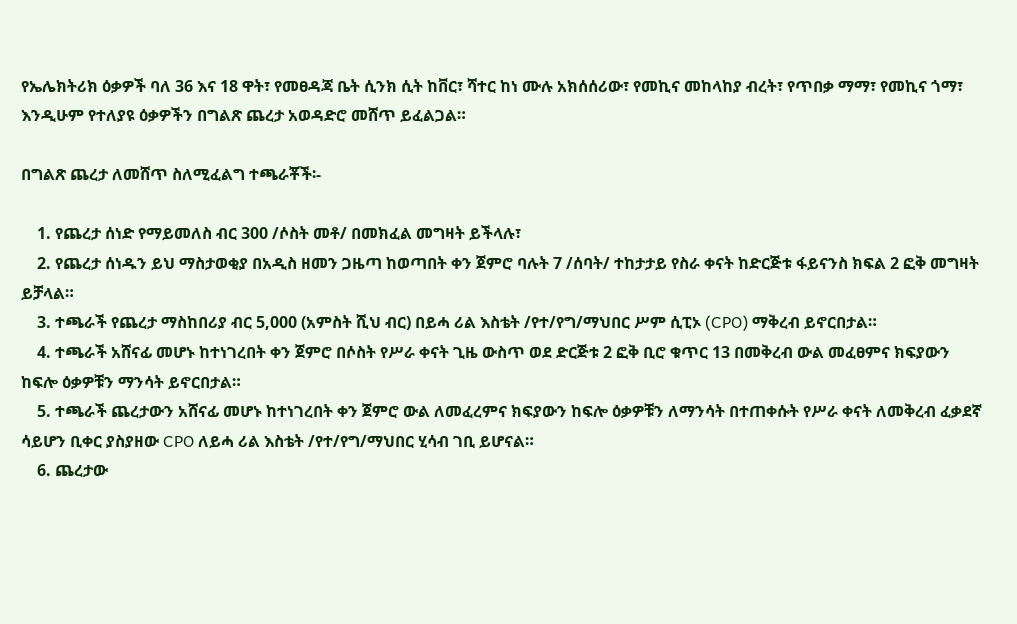የኤሌክትሪክ ዕቃዎች ባለ 36 እና 18 ዋት፣ የመፀዳጃ ቤት ሲንክ ሲት ከቨር፣ ሻተር ከነ ሙሉ አክሰሰሪው፣ የመኪና መከላከያ ብረት፣ የጥበቃ ማማ፣ የመኪና ጎማ፣ እንዲሁም የተለያዩ ዕቃዎችን በግልጽ ጨረታ አወዳድሮ መሸጥ ይፈልጋል።

በግልጽ ጨረታ ለመሸጥ ስለሚፈልግ ተጫራቾች፡-

    1. የጨረታ ሰነድ የማይመለስ ብር 300 /ሶስት መቶ/ በመክፈል መግዛት ይችላሉ፣
    2. የጨረታ ሰነዱን ይህ ማስታወቂያ በአዲስ ዘመን ጋዜጣ ከወጣበት ቀን ጀምሮ ባሉት 7 /ሰባት/ ተከታታይ የስራ ቀናት ከድርጅቱ ፋይናንስ ክፍል 2 ፎቅ መግዛት ይቻላል።
    3. ተጫራች የጨረታ ማስከበሪያ ብር 5,000 (አምስት ሺህ ብር) በይሓ ሪል እስቴት /የተ/የግ/ማህበር ሥም ሲፒኦ (CPO) ማቅረብ ይኖርበታል።
    4. ተጫራች አሸናፊ መሆኑ ከተነገረበት ቀን ጀምሮ በሶስት የሥራ ቀናት ጊዜ ውስጥ ወደ ድርጅቱ 2 ፎቅ ቢሮ ቁጥር 13 በመቅረብ ውል መፈፀምና ክፍያውን ከፍሎ ዕቃዎቹን ማንሳት ይኖርበታል።
    5. ተጫራች ጨረታውን አሸናፊ መሆኑ ከተነገረበት ቀን ጀምሮ ውል ለመፈረምና ክፍያውን ከፍሎ ዕቃዎቹን ለማንሳት በተጠቀሱት የሥራ ቀናት ለመቅረብ ፈቃደኛ ሳይሆን ቢቀር ያስያዘው CPO ለይሓ ሪል እስቴት /የተ/የግ/ማህበር ሂሳብ ገቢ ይሆናል።
    6. ጨረታው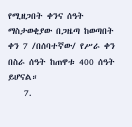የሚዘጋበት ቀንና ሰዓት ማስታወቂያው በጋዜጣ ከወጣበት ቀን 7 /በሰባተኛው/ የሥራ ቀን በስራ ሰዓት ከጠዋቱ 400 ሰዓት ይሆናል።
    7.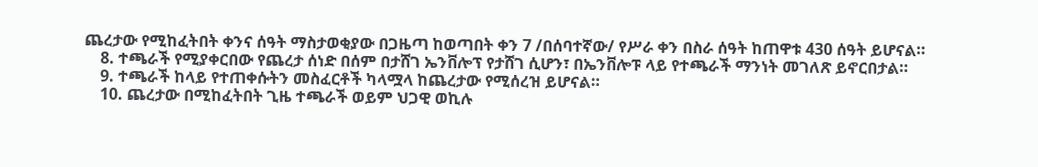ጨረታው የሚከፈትበት ቀንና ሰዓት ማስታወቂያው በጋዜጣ ከወጣበት ቀን 7 /በሰባተኛው/ የሥራ ቀን በስራ ሰዓት ከጠዋቱ 430 ሰዓት ይሆናል።
    8. ተጫራች የሚያቀርበው የጨረታ ሰነድ በሰም በታሸገ ኤንቨሎፕ የታሸገ ሲሆን፣ በኤንቨሎፑ ላይ የተጫራች ማንነት መገለጽ ይኖርበታል።
    9. ተጫራች ከላይ የተጠቀሱትን መስፈርቶች ካላሟላ ከጨረታው የሚሰረዝ ይሆናል።
    10. ጨረታው በሚከፈትበት ጊዜ ተጫራች ወይም ህጋዊ ወኪሉ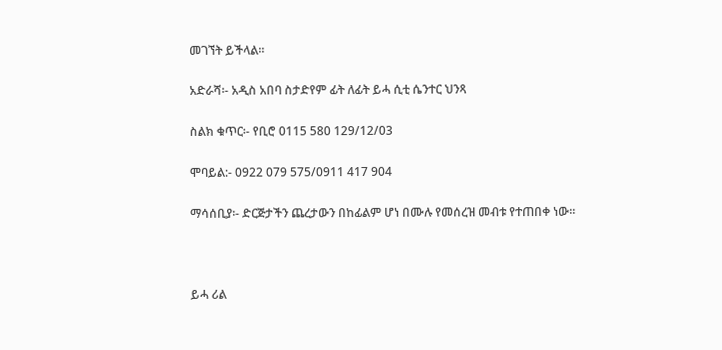መገኘት ይችላል።

አድራሻ፡- አዲስ አበባ ስታድየም ፊት ለፊት ይሓ ሲቲ ሴንተር ህንጻ

ስልክ ቁጥር፡- የቢሮ 0115 580 129/12/03

ሞባይል:- 0922 079 575/0911 417 904

ማሳሰቢያ፡- ድርጅታችን ጨረታውን በከፊልም ሆነ በሙሉ የመሰረዝ መብቱ የተጠበቀ ነው።



ይሓ ሪል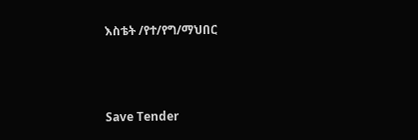እስቴት /የተ/የግ/ማህበር



Save Tender